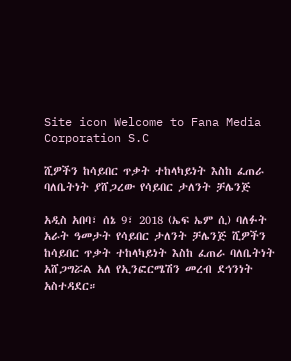Site icon Welcome to Fana Media Corporation S.C

ሺዎችን ከሳይበር ጥቃት ተከላካይነት እስከ ፈጠራ ባለቤትነት ያሸጋረው የሳይበር ታለንት ቻሌንጅ

አዲስ አበባ፣ ሰኔ 9፣ 2018 (ኤፍ ኤም ሲ) ባለፉት አራት ዓመታት የሳይበር ታለንት ቻሌንጅ ሺዎችን ከሳይበር ጥቃት ተከላካይነት እስከ ፈጠራ ባለቤትነት አሸጋግሯል አለ የኢንፎርሜሽን መረብ ደኅንነት አስተዳደር።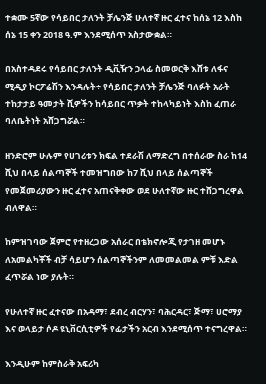ተቋሙ 5ኛው የሳይበር ታለንት ቻሌንጅ ሁለተኛ ዙር ፈተና ከሰኔ 12 እስከ ሰኔ 15 ቀን 2018 ዓ.ም እንደሚሰጥ አስታውቋል።

በአስተዳደሩ የሳይበር ታለንት ዲቪዥን ኃላፊ ስመወርቅ እሸቱ ለፋና ሚዲያ ኮርፖሬሽን እንዳሉት÷ የሳይበር ታለንት ቻሌንጅ ባለፉት አራት ተከታታይ ዓመታት ሺዎችን ከሳይበር ጥቃት ተከላካይነት እስከ ፈጠራ ባለቤትነት አሸጋግሯል።

ዘንድሮም ሁሉም የሀገሪቱን ክፍል ተደራሽ ለማድረግ በተሰራው ስራ ከ14 ሺህ በላይ ሰልጣኞች ተመዝግበው ከ7 ሺህ በላይ ሰልጣኞች የመጀመሪያውን ዙር ፈተና አጠናቅቀው ወደ ሁለተኛው ዙር ተሸጋግረዋል ብለዋል።

ከምዝገባው ጀምሮ የተዘረጋው አሰራር በቴክኖሎጂ የታገዘ መሆኑ ለአመልካቾች ብቻ ሳይሆን ሰልጣኞችንም ለመመልመል ምቹ እድል ፈጥሯል ነው ያሉት።

የሁለተኛ ዙር ፈተናው በአዳማ፣ ደብረ ብርሃን፣ ባሕርዳር፣ ጅማ፣ ሀሮማያ እና ወላይታ ሶዶ ዩኒቨርሲቲዎች የፊታችን አርብ እንደሚሰጥ ተናግረዋል።

እንዲሁም ከምስራቅ አፍሪካ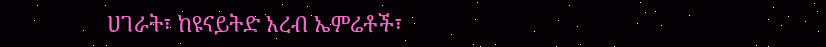ሀገራት፣ ከዩናይትድ አረብ ኤምሬቶች፣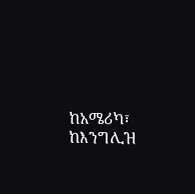ከአሜሪካ፣ ከእንግሊዝ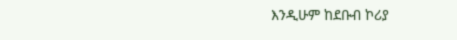እንዲሁም ከደቡብ ኮሪያ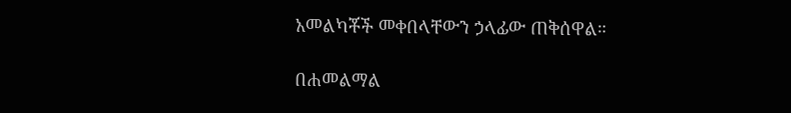አመልካቾች መቀበላቸውን ኃላፊው ጠቅሰዋል።

በሐመልማል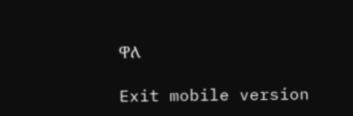ዋለ

Exit mobile version